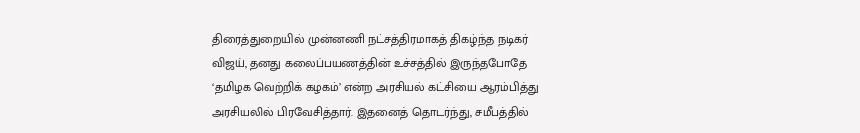திரைத்துறையில் முன்னணி நட்சத்திரமாகத் திகழ்ந்த நடிகர் விஜய், தனது கலைப்பயணத்தின் உச்சத்தில் இருந்தபோதே ‘தமிழக வெற்றிக் கழகம்’ என்ற அரசியல் கட்சியை ஆரம்பித்து அரசியலில் பிரவேசித்தார். இதனைத் தொடர்ந்து, சமீபத்தில்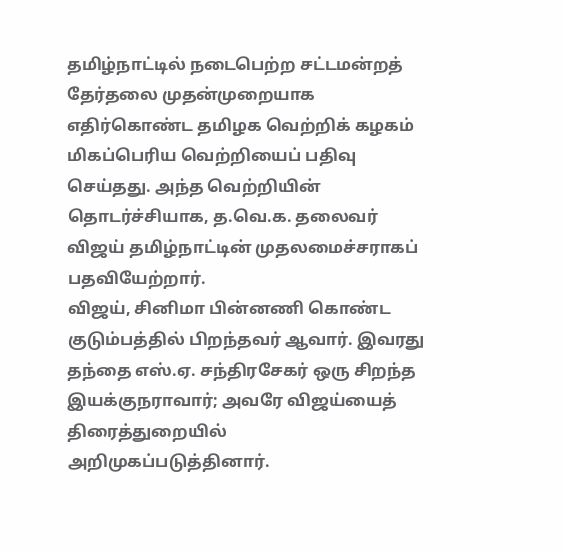தமிழ்நாட்டில் நடைபெற்ற சட்டமன்றத் தேர்தலை முதன்முறையாக எதிர்கொண்ட தமிழக வெற்றிக் கழகம் மிகப்பெரிய வெற்றியைப் பதிவு செய்தது. அந்த வெற்றியின் தொடர்ச்சியாக, த.வெ.க. தலைவர் விஜய் தமிழ்நாட்டின் முதலமைச்சராகப் பதவியேற்றார்.
விஜய், சினிமா பின்னணி கொண்ட குடும்பத்தில் பிறந்தவர் ஆவார். இவரது தந்தை எஸ்.ஏ. சந்திரசேகர் ஒரு சிறந்த இயக்குநராவார்; அவரே விஜய்யைத் திரைத்துறையில் அறிமுகப்படுத்தினார்.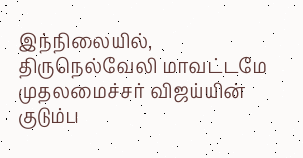இந்நிலையில், திருநெல்வேலி மாவட்டமே முதலமைச்சர் விஜய்யின் குடும்ப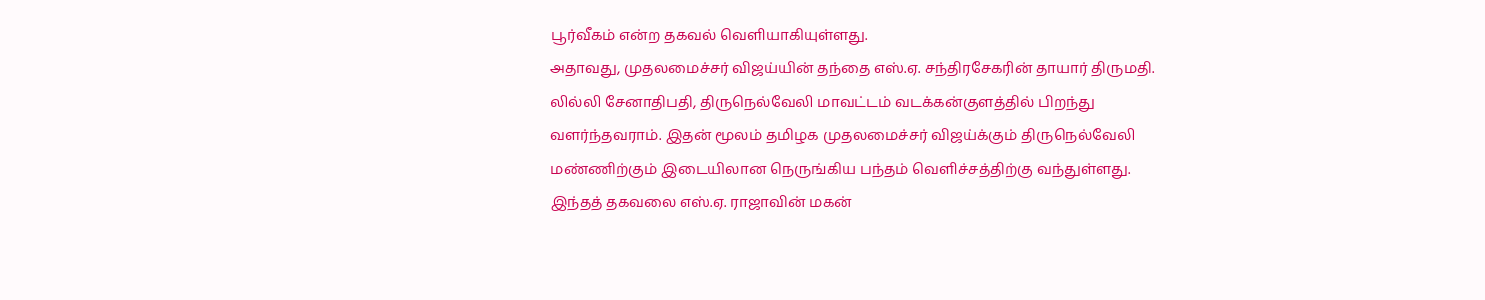பூர்வீகம் என்ற தகவல் வெளியாகியுள்ளது.
அதாவது, முதலமைச்சர் விஜய்யின் தந்தை எஸ்.ஏ. சந்திரசேகரின் தாயார் திருமதி. லில்லி சேனாதிபதி, திருநெல்வேலி மாவட்டம் வடக்கன்குளத்தில் பிறந்து வளர்ந்தவராம். இதன் மூலம் தமிழக முதலமைச்சர் விஜய்க்கும் திருநெல்வேலி மண்ணிற்கும் இடையிலான நெருங்கிய பந்தம் வெளிச்சத்திற்கு வந்துள்ளது. இந்தத் தகவலை எஸ்.ஏ. ராஜாவின் மகன்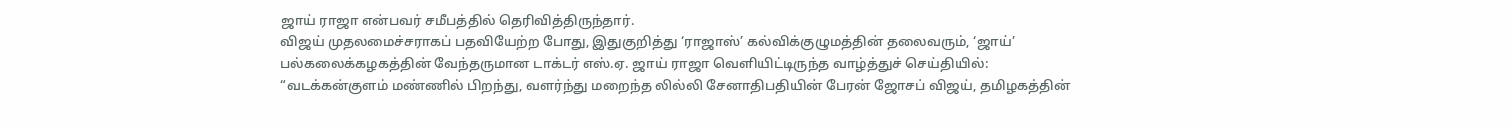ஜாய் ராஜா என்பவர் சமீபத்தில் தெரிவித்திருந்தார்.
விஜய் முதலமைச்சராகப் பதவியேற்ற போது, இதுகுறித்து ‘ராஜாஸ்’ கல்விக்குழுமத்தின் தலைவரும், ‘ஜாய்’ பல்கலைக்கழகத்தின் வேந்தருமான டாக்டர் எஸ்.ஏ. ஜாய் ராஜா வெளியிட்டிருந்த வாழ்த்துச் செய்தியில்:
“வடக்கன்குளம் மண்ணில் பிறந்து, வளர்ந்து மறைந்த லில்லி சேனாதிபதியின் பேரன் ஜோசப் விஜய், தமிழகத்தின்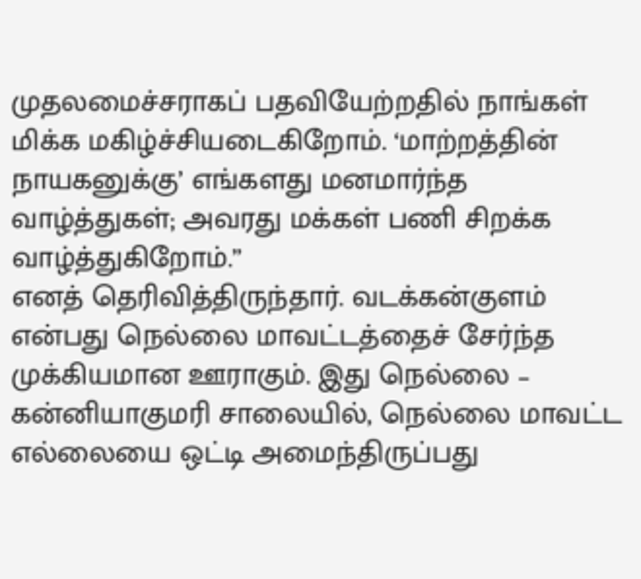முதலமைச்சராகப் பதவியேற்றதில் நாங்கள் மிக்க மகிழ்ச்சியடைகிறோம். ‘மாற்றத்தின் நாயகனுக்கு’ எங்களது மனமார்ந்த வாழ்த்துகள்; அவரது மக்கள் பணி சிறக்க வாழ்த்துகிறோம்.”
எனத் தெரிவித்திருந்தார். வடக்கன்குளம் என்பது நெல்லை மாவட்டத்தைச் சேர்ந்த முக்கியமான ஊராகும். இது நெல்லை – கன்னியாகுமரி சாலையில், நெல்லை மாவட்ட எல்லையை ஒட்டி அமைந்திருப்பது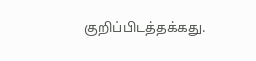குறிப்பிடத்தக்கது.